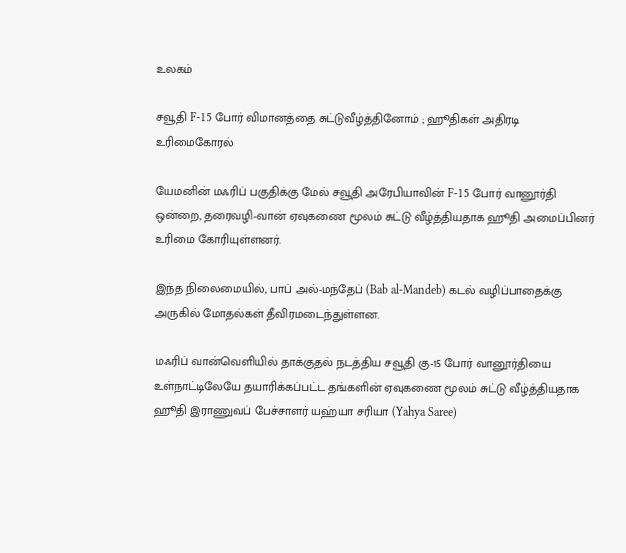உலகம்

சவூதி F-15 போர் விமானத்தை சுட்டுவீழ்த்தினோம் ; ஹூதிகள் அதிரடி உரிமைகோரல்

யேமனின் மஃரிப் பகுதிக்கு மேல் சவூதி அரேபியாவின் F-15 போர் வானூர்தி ஒன்றை, தரைவழி-வான் ஏவுகணை மூலம் சுட்டு வீழ்த்தியதாக ஹூதி அமைப்பினர் உரிமை கோரியுள்ளனர்.

இந்த நிலைமையில், பாப் அல்-மந்தேப் (Bab al-Mandeb) கடல் வழிப்பாதைக்கு அருகில் மோதல்கள் தீவிரமடைந்துள்ளன.

மஃரிப் வான்வெளியில் தாக்குதல் நடத்திய சவூதி கு-15 போர் வானூர்தியை உள்நாட்டிலேயே தயாரிக்கப்பட்ட தங்களின் ஏவுகணை மூலம் சுட்டு வீழ்த்தியதாக ஹூதி இராணுவப் பேச்சாளர் யஹ்யா சரியா (Yahya Saree)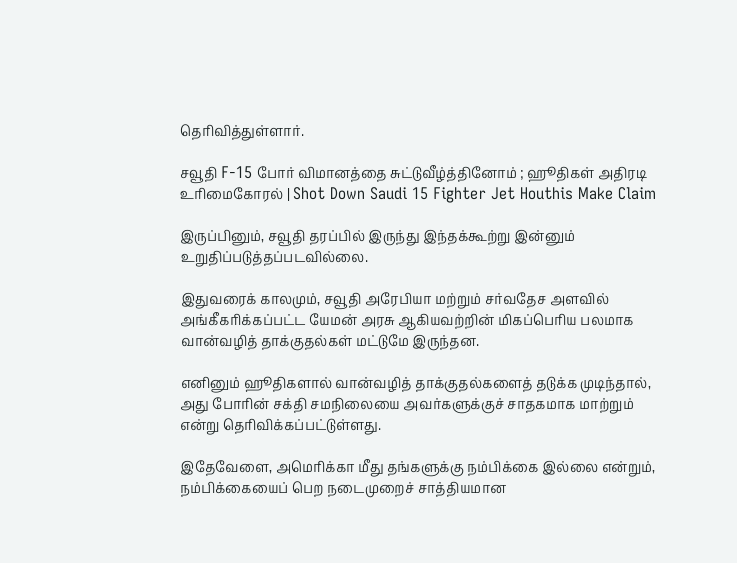தெரிவித்துள்ளார்.

சவூதி F-15 போர் விமானத்தை சுட்டுவீழ்த்தினோம் ; ஹூதிகள் அதிரடி உரிமைகோரல் | Shot Down Saudi 15 Fighter Jet Houthis Make Claim

இருப்பினும், சவூதி தரப்பில் இருந்து இந்தக்கூற்று இன்னும் உறுதிப்படுத்தப்படவில்லை.

இதுவரைக் காலமும், சவூதி அரேபியா மற்றும் சர்வதேச அளவில் அங்கீகரிக்கப்பட்ட யேமன் அரசு ஆகியவற்றின் மிகப்பெரிய பலமாக வான்வழித் தாக்குதல்கள் மட்டுமே இருந்தன.

எனினும் ஹூதிகளால் வான்வழித் தாக்குதல்களைத் தடுக்க முடிந்தால், அது போரின் சக்தி சமநிலையை அவர்களுக்குச் சாதகமாக மாற்றும் என்று தெரிவிக்கப்பட்டுள்ளது.

இதேவேளை, அமெரிக்கா மீது தங்களுக்கு நம்பிக்கை இல்லை என்றும், நம்பிக்கையைப் பெற நடைமுறைச் சாத்தியமான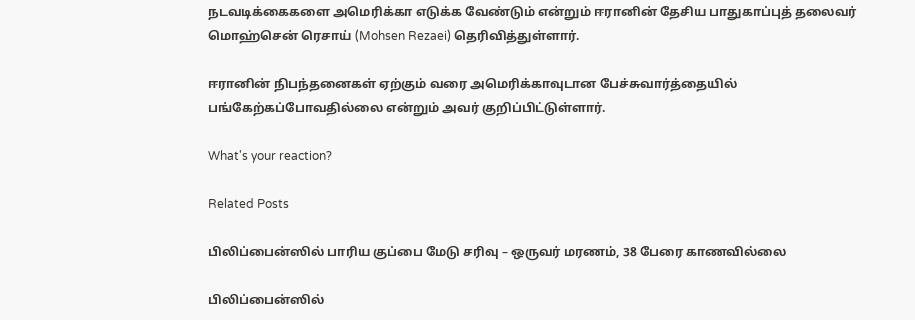நடவடிக்கைகளை அமெரிக்கா எடுக்க வேண்டும் என்றும் ஈரானின் தேசிய பாதுகாப்புத் தலைவர் மொஹ்சென் ரெசாய் (Mohsen Rezaei) தெரிவித்துள்ளார்.

ஈரானின் நிபந்தனைகள் ஏற்கும் வரை அமெரிக்காவுடான பேச்சுவார்த்தையில் பங்கேற்கப்போவதில்லை என்றும் அவர் குறிப்பிட்டுள்ளார்.

What's your reaction?

Related Posts

பிலிப்பைன்ஸில் பாரிய குப்பை மேடு சரிவு – ஒருவர் மரணம், 38 பேரை காணவில்லை

பிலிப்பைன்ஸில்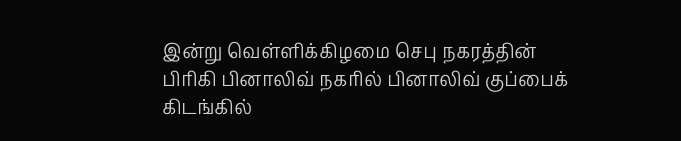இன்று வெள்ளிக்கிழமை செபு நகரத்தின் பிரிகி பினாலிவ் நகரில் பினாலிவ் குப்பைக் கிடங்கில்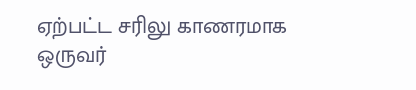ஏற்பட்ட சரிலு காணரமாக ஒருவர்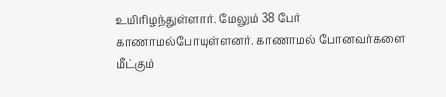உயிரிழந்துள்ளார். மேலும் 38 பேர் காணாமல்போயுள்ளனர். காணாமல் போனவர்களை மீட்கும்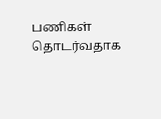பணிகள் தொடர்வதாக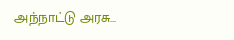அந்நாட்டு அரசு…